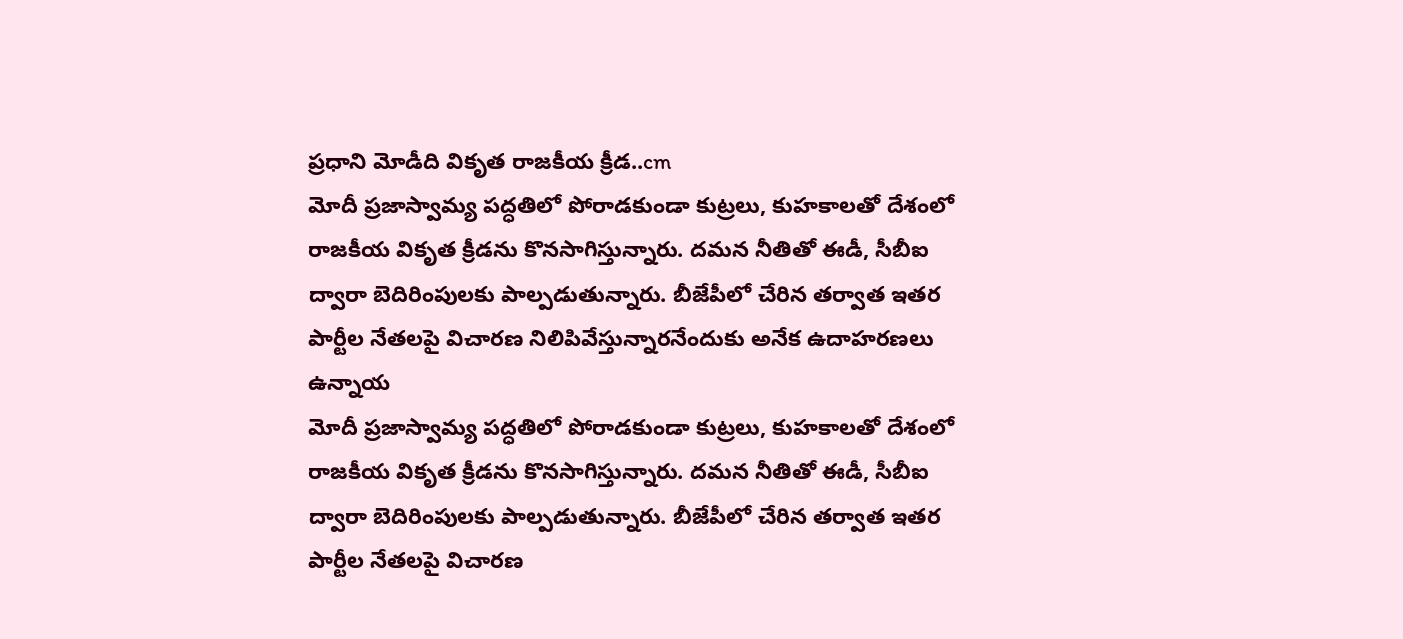ప్రధాని మోడీది వికృత రాజకీయ క్రీడ..cm
మోదీ ప్రజాస్వామ్య పద్ధతిలో పోరాడకుండా కుట్రలు, కుహకాలతో దేశంలో రాజకీయ వికృత క్రీడను కొనసాగిస్తున్నారు. దమన నీతితో ఈడీ, సీబీఐ ద్వారా బెదిరింపులకు పాల్పడుతున్నారు. బీజేపీలో చేరిన తర్వాత ఇతర పార్టీల నేతలపై విచారణ నిలిపివేస్తున్నారనేందుకు అనేక ఉదాహరణలు ఉన్నాయ
మోదీ ప్రజాస్వామ్య పద్ధతిలో పోరాడకుండా కుట్రలు, కుహకాలతో దేశంలో రాజకీయ వికృత క్రీడను కొనసాగిస్తున్నారు. దమన నీతితో ఈడీ, సీబీఐ ద్వారా బెదిరింపులకు పాల్పడుతున్నారు. బీజేపీలో చేరిన తర్వాత ఇతర పార్టీల నేతలపై విచారణ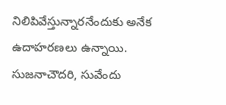నిలిపివేస్తున్నారనేందుకు అనేక ఉదాహరణలు ఉన్నాయి. సుజనాచౌదరి, సువేందు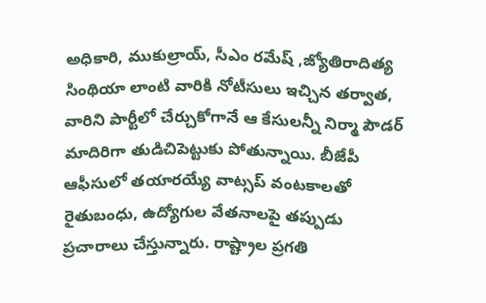అధికారి, ముకుల్రాయ్, సీఎం రమేష్ ,జ్యోతిరాదిత్య సింథియా లాంటి వారికి నోటీసులు ఇచ్చిన తర్వాత, వారిని పార్టీలో చేర్చుకోగానే ఆ కేసులన్నీ నిర్మా పౌడర్ మాదిరిగా తుడిచిపెట్టుకు పోతున్నాయి. బీజేపీ ఆఫీసులో తయారయ్యే వాట్సప్ వంటకాలతో రైతుబంధు, ఉద్యోగుల వేతనాలపై తప్పుడు ప్రచారాలు చేస్తున్నారు. రాష్ట్రాల ప్రగతి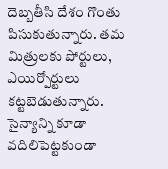దెబ్బతీసి దేశం గొంతు పిసుకుతున్నారు. తమ మిత్రులకు పోర్టులు, ఎయిర్పోర్టులు కట్టబెడుతున్నారు. సైన్యాన్ని కూడా వదిలిపెట్టకుండా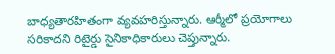బాధ్యతారహితంగా వ్యవహరిస్తున్నారు. ఆర్మీలో ప్రయోగాలు సరికాదని రిటైర్డు సైనికాధికారులు చెప్తున్నారు.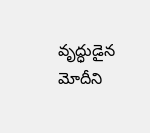వృద్ధుడైన మోదీని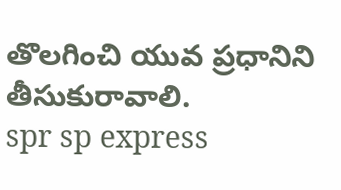తొలగించి యువ ప్రధానిని తీసుకురావాలి.
spr sp express